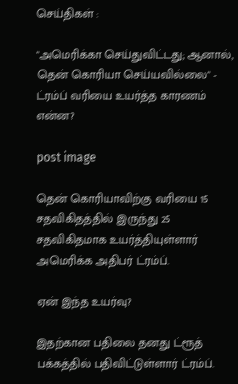செய்திகள் :

"அமெரிக்கா செய்துவிட்டது; ஆனால், தென் கொரியா செய்யவில்லை" - ட்ரம்ப் வரியை உயர்த்த காரணம் என்ன?

post image

தென் கொரியாவிற்கு வரியை 15 சதவிகிதத்தில் இருந்து 25 சதவிகிதமாக உயர்த்தியுள்ளார் அமெரிக்க அதிபர் ட்ரம்ப்.

ஏன் இந்த உயர்வு?

இதற்கான பதிலை தனது ட்ரூத் பக்கத்தில் பதிவிட்டுள்ளார் ட்ரம்ப்.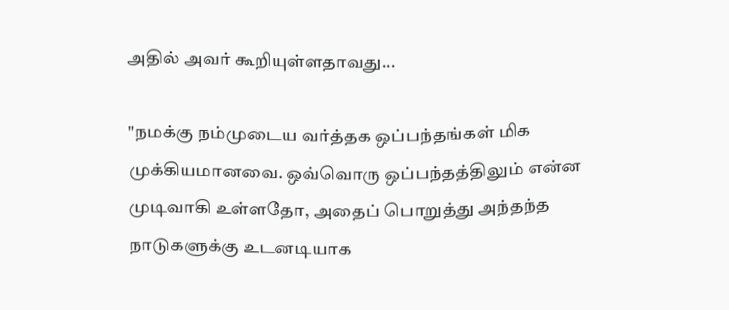அதில் அவர் கூறியுள்ளதாவது...

"நமக்கு நம்முடைய வர்த்தக ஒப்பந்தங்கள் மிக முக்கியமானவை. ஒவ்வொரு ஒப்பந்தத்திலும் என்ன முடிவாகி உள்ளதோ, அதைப் பொறுத்து அந்தந்த நாடுகளுக்கு உடனடியாக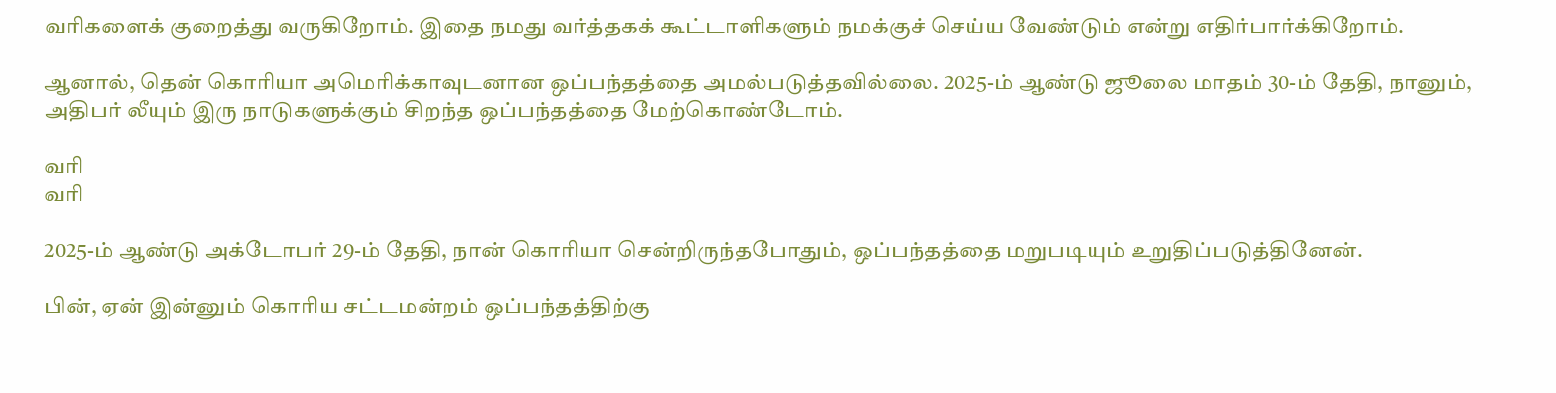வரிகளைக் குறைத்து வருகிறோம். இதை நமது வர்த்தகக் கூட்டாளிகளும் நமக்குச் செய்ய வேண்டும் என்று எதிர்பார்க்கிறோம்.

ஆனால், தென் கொரியா அமெரிக்காவுடனான ஒப்பந்தத்தை அமல்படுத்தவில்லை. 2025-ம் ஆண்டு ஜூலை மாதம் 30-ம் தேதி, நானும், அதிபர் லீயும் இரு நாடுகளுக்கும் சிறந்த ஒப்பந்தத்தை மேற்கொண்டோம்.

வரி
வரி

2025-ம் ஆண்டு அக்டோபர் 29-ம் தேதி, நான் கொரியா சென்றிருந்தபோதும், ஒப்பந்தத்தை மறுபடியும் உறுதிப்படுத்தினேன்.

பின், ஏன் இன்னும் கொரிய சட்டமன்றம் ஒப்பந்தத்திற்கு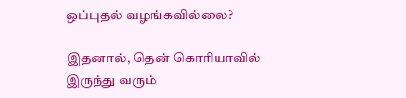ஒப்புதல் வழங்கவில்லை?

இதனால், தென் கொரியாவில் இருந்து வரும்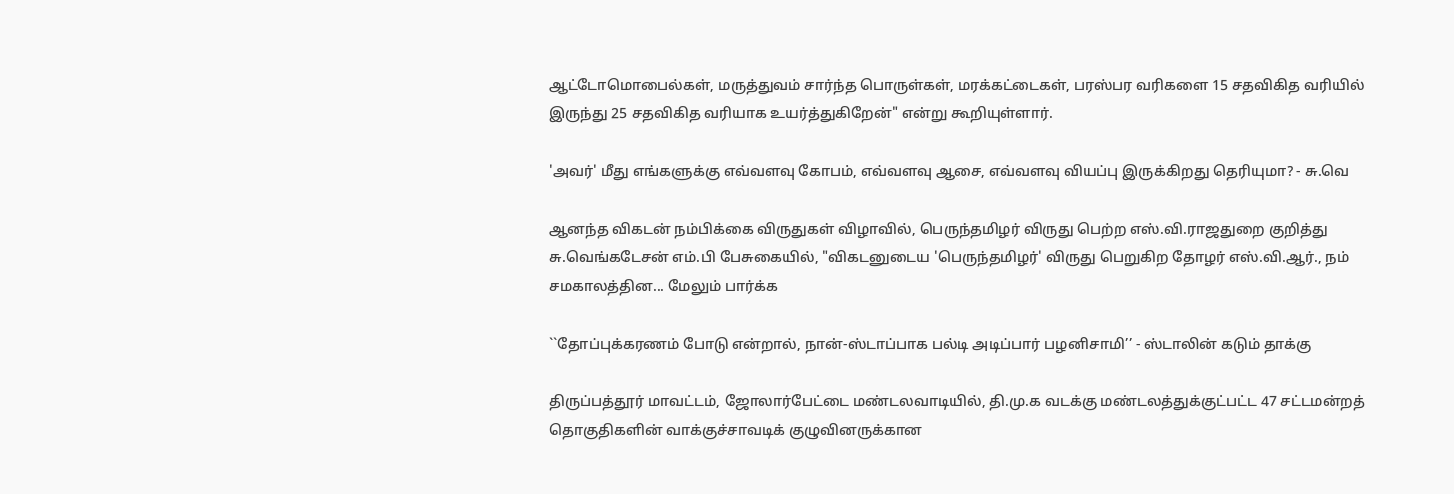ஆட்டோமொபைல்கள், மருத்துவம் சார்ந்த பொருள்கள், மரக்கட்டைகள், பரஸ்பர வரிகளை 15 சதவிகித வரியில் இருந்து 25 சதவிகித வரியாக உயர்த்துகிறேன்" என்று கூறியுள்ளார்.

'அவர்' மீது எங்களுக்கு எவ்வளவு கோபம், எவ்வளவு ஆசை, எவ்வளவு வியப்பு இருக்கிறது தெரியுமா? - சு.வெ

ஆனந்த விகடன் நம்பிக்கை விருதுகள் விழாவில், பெருந்தமிழர் விருது பெற்ற எஸ்.வி.ராஜதுறை குறித்து சு.வெங்கடேசன் எம்.பி பேசுகையில், "விகடனுடைய 'பெருந்தமிழர்' விருது பெறுகிற தோழர் எஸ்.வி.ஆர்., நம் சமகாலத்தின... மேலும் பார்க்க

``தோப்புக்கரணம் போடு என்றால், நான்-ஸ்டாப்பாக பல்டி அடிப்பார் பழனிசாமி’’ - ஸ்டாலின் கடும் தாக்கு

திருப்பத்தூர் மாவட்டம், ஜோலார்பேட்டை மண்டலவாடியில், தி.மு.க வடக்கு மண்டலத்துக்குட்பட்ட 47 சட்டமன்றத் தொகுதிகளின் வாக்குச்சாவடிக் குழுவினருக்கான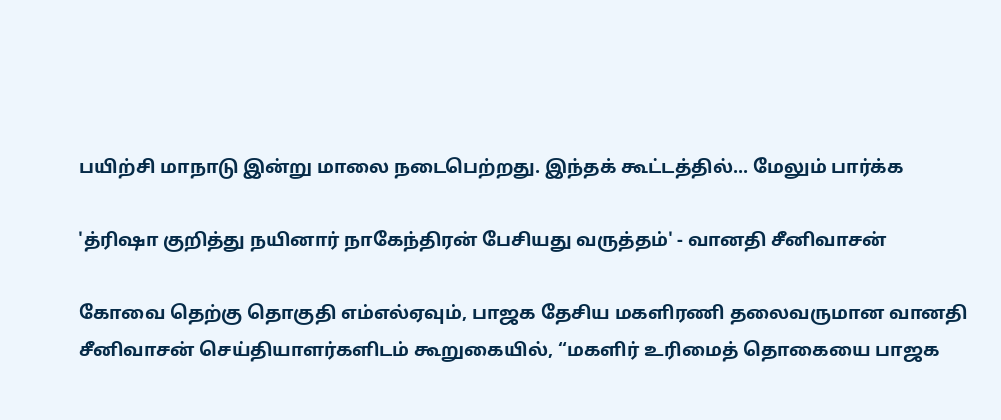பயிற்சி மாநாடு இன்று மாலை நடைபெற்றது. இந்தக் கூட்டத்தில்... மேலும் பார்க்க

'த்ரிஷா குறித்து நயினார் நாகேந்திரன் பேசியது வருத்தம்' - வானதி சீனிவாசன்

கோவை தெற்கு தொகுதி எம்எல்ஏவும், பாஜக தேசிய மகளிரணி தலைவருமான வானதி சீனிவாசன் செய்தியாளர்களிடம் கூறுகையில், “மகளிர் உரிமைத் தொகையை பாஜக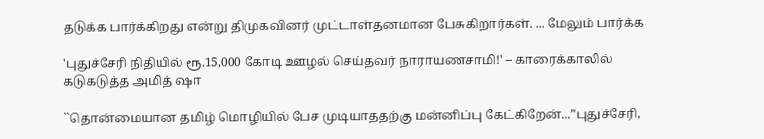தடுக்க பார்க்கிறது என்று திமுகவினர் முட்டாள்தனமான பேசுகிறார்கள். ... மேலும் பார்க்க

'புதுச்சேரி நிதியில் ரூ.15,000 கோடி ஊழல் செய்தவர் நாராயணசாமி!' – காரைக்காலில் கடுகடுத்த அமித் ஷா

``தொன்மையான தமிழ் மொழியில் பேச முடியாததற்கு மன்னிப்பு கேட்கிறேன்...”புதுச்சேரி,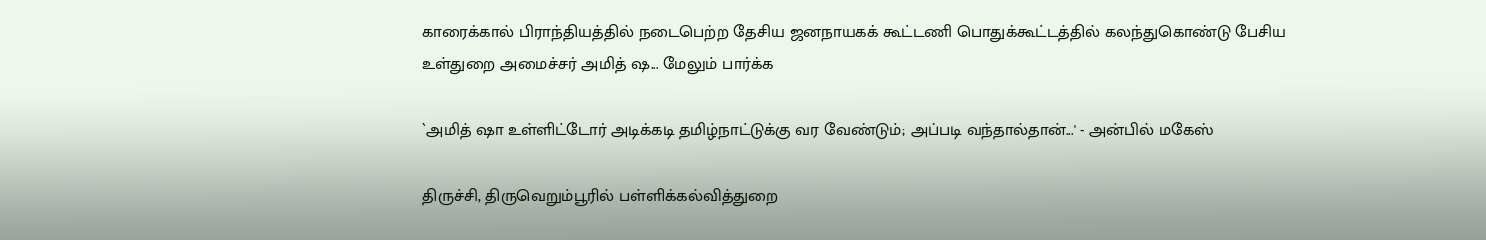காரைக்கால் பிராந்தியத்தில் நடைபெற்ற தேசிய ஜனநாயகக் கூட்டணி பொதுக்கூட்டத்தில் கலந்துகொண்டு பேசிய உள்துறை அமைச்சர் அமித் ஷ... மேலும் பார்க்க

`அமித் ஷா உள்ளிட்டோர் அடிக்கடி தமிழ்நாட்டுக்கு வர வேண்டும்; அப்படி வந்தால்தான்...' - அன்பில் மகேஸ்

திருச்சி, திருவெறும்பூரில் பள்ளிக்கல்வித்துறை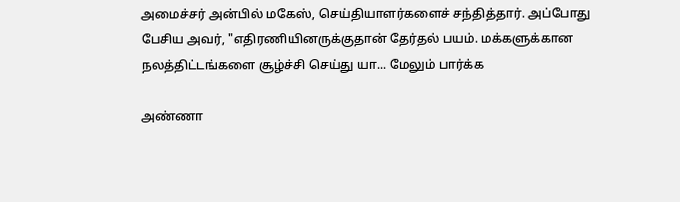அமைச்சர் அன்பில் மகேஸ், செய்தியாளர்களைச் சந்தித்தார். அப்போது பேசிய அவர், "எதிரணியினருக்குதான் தேர்தல் பயம். மக்களுக்கான நலத்திட்டங்களை சூழ்ச்சி செய்து யா... மேலும் பார்க்க

அண்ணா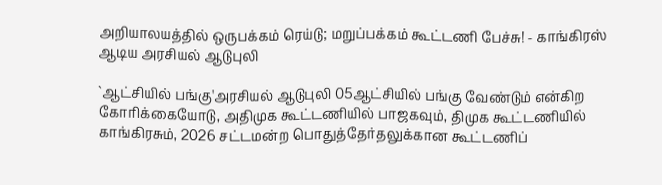அறியாலயத்தில் ஒருபக்கம் ரெய்டு; மறுப்பக்கம் கூட்டணி பேச்சு! - காங்கிரஸ் ஆடிய அரசியல் ஆடுபுலி

`ஆட்சியில் பங்கு'அரசியல் ஆடுபுலி 05ஆட்சியில் பங்கு வேண்டும் என்கிற கோரிக்கையோடு, அதிமுக கூட்டணியில் பாஜகவும், திமுக கூட்டணியில் காங்கிரசும், 2026 சட்டமன்ற பொதுத்தேர்தலுக்கான கூட்டணிப்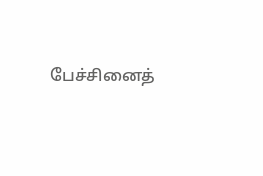பேச்சினைத்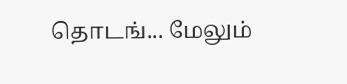தொடங்... மேலும்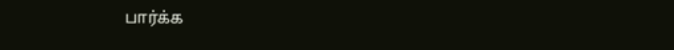பார்க்க